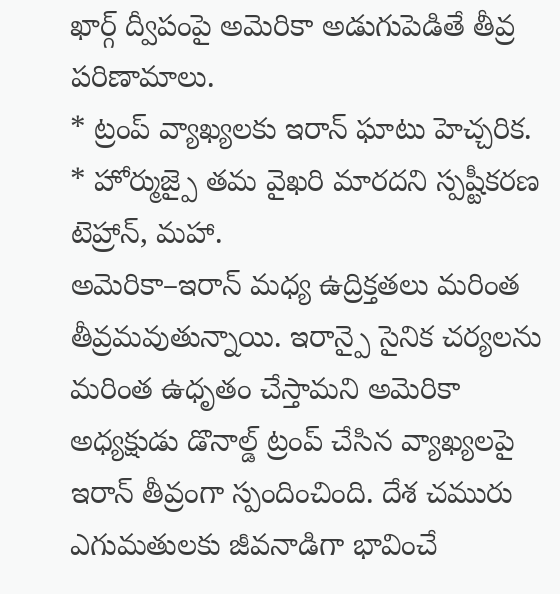ఖార్గ్ ద్వీపంపై అమెరికా అడుగుపెడితే తీవ్ర పరిణామాలు.
* ట్రంప్ వ్యాఖ్యలకు ఇరాన్ ఘాటు హెచ్చరిక.
* హోర్ముజ్పై తమ వైఖరి మారదని స్పష్టీకరణ
టెహ్రాన్, మహా.
అమెరికా–ఇరాన్ మధ్య ఉద్రిక్తతలు మరింత తీవ్రమవుతున్నాయి. ఇరాన్పై సైనిక చర్యలను మరింత ఉధృతం చేస్తామని అమెరికా అధ్యక్షుడు డొనాల్డ్ ట్రంప్ చేసిన వ్యాఖ్యలపై ఇరాన్ తీవ్రంగా స్పందించింది. దేశ చమురు ఎగుమతులకు జీవనాడిగా భావించే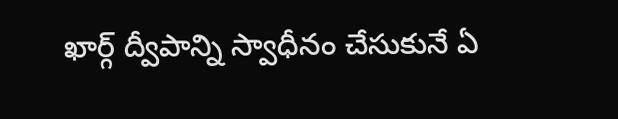ఖార్గ్ ద్వీపాన్ని స్వాధీనం చేసుకునే ఏ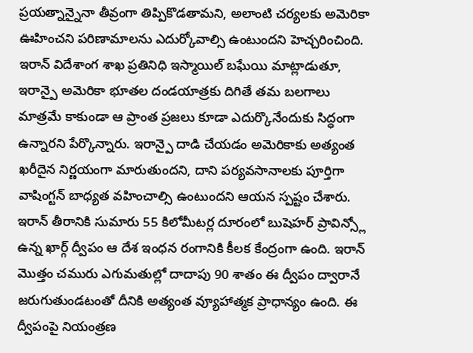ప్రయత్నాన్నైనా తీవ్రంగా తిప్పికొడతామని, అలాంటి చర్యలకు అమెరికా ఊహించని పరిణామాలను ఎదుర్కోవాల్సి ఉంటుందని హెచ్చరించింది.
ఇరాన్ విదేశాంగ శాఖ ప్రతినిధి ఇస్మాయిల్ బఘేయి మాట్లాడుతూ, ఇరాన్పై అమెరికా భూతల దండయాత్రకు దిగితే తమ బలగాలు మాత్రమే కాకుండా ఆ ప్రాంత ప్రజలు కూడా ఎదుర్కొనేందుకు సిద్ధంగా ఉన్నారని పేర్కొన్నారు. ఇరాన్పై దాడి చేయడం అమెరికాకు అత్యంత ఖరీదైన నిర్ణయంగా మారుతుందని, దాని పర్యవసానాలకు పూర్తిగా వాషింగ్టన్ బాధ్యత వహించాల్సి ఉంటుందని ఆయన స్పష్టం చేశారు.
ఇరాన్ తీరానికి సుమారు 55 కిలోమీటర్ల దూరంలో బుషెహర్ ప్రావిన్స్లో ఉన్న ఖార్గ్ ద్వీపం ఆ దేశ ఇంధన రంగానికి కీలక కేంద్రంగా ఉంది. ఇరాన్ మొత్తం చమురు ఎగుమతుల్లో దాదాపు 90 శాతం ఈ ద్వీపం ద్వారానే జరుగుతుండటంతో దీనికి అత్యంత వ్యూహాత్మక ప్రాధాన్యం ఉంది. ఈ ద్వీపంపై నియంత్రణ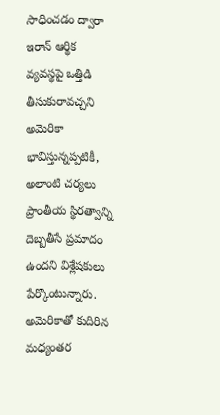సాధించడం ద్వారా ఇరాన్ ఆర్థిక వ్యవస్థపై ఒత్తిడి తీసుకురావచ్చని అమెరికా భావిస్తున్నప్పటికీ, అలాంటి చర్యలు ప్రాంతీయ స్థిరత్వాన్ని దెబ్బతీసే ప్రమాదం ఉందని విశ్లేషకులు పేర్కొంటున్నారు.
అమెరికాతో కుదిరిన మధ్యంతర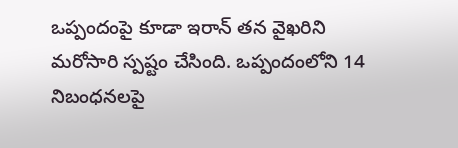ఒప్పందంపై కూడా ఇరాన్ తన వైఖరిని మరోసారి స్పష్టం చేసింది. ఒప్పందంలోని 14 నిబంధనలపై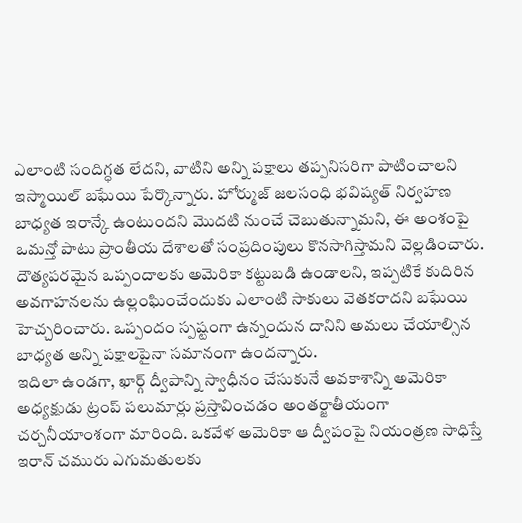ఎలాంటి సందిగ్ధత లేదని, వాటిని అన్ని పక్షాలు తప్పనిసరిగా పాటించాలని ఇస్మాయిల్ బఘేయి పేర్కొన్నారు. హోర్ముజ్ జలసంధి భవిష్యత్ నిర్వహణ బాధ్యత ఇరాన్కే ఉంటుందని మొదటి నుంచే చెబుతున్నామని, ఈ అంశంపై ఒమన్తో పాటు ప్రాంతీయ దేశాలతో సంప్రదింపులు కొనసాగిస్తామని వెల్లడించారు.
దౌత్యపరమైన ఒప్పందాలకు అమెరికా కట్టుబడి ఉండాలని, ఇప్పటికే కుదిరిన అవగాహనలను ఉల్లంఘించేందుకు ఎలాంటి సాకులు వెతకరాదని బఘేయి హెచ్చరించారు. ఒప్పందం స్పష్టంగా ఉన్నందున దానిని అమలు చేయాల్సిన బాధ్యత అన్ని పక్షాలపైనా సమానంగా ఉందన్నారు.
ఇదిలా ఉండగా, ఖార్గ్ ద్వీపాన్ని స్వాధీనం చేసుకునే అవకాశాన్ని అమెరికా అధ్యక్షుడు ట్రంప్ పలుమార్లు ప్రస్తావించడం అంతర్జాతీయంగా చర్చనీయాంశంగా మారింది. ఒకవేళ అమెరికా ఆ ద్వీపంపై నియంత్రణ సాధిస్తే ఇరాన్ చమురు ఎగుమతులకు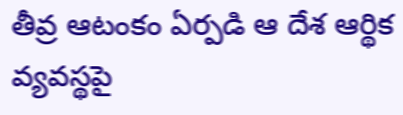తీవ్ర ఆటంకం ఏర్పడి ఆ దేశ ఆర్థిక వ్యవస్థపై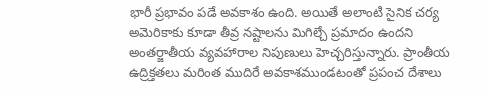భారీ ప్రభావం పడే అవకాశం ఉంది. అయితే అలాంటి సైనిక చర్య అమెరికాకు కూడా తీవ్ర నష్టాలను మిగిల్చే ప్రమాదం ఉందని అంతర్జాతీయ వ్యవహారాల నిపుణులు హెచ్చరిస్తున్నారు. ప్రాంతీయ ఉద్రిక్తతలు మరింత ముదిరే అవకాశముండటంతో ప్రపంచ దేశాలు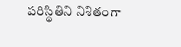పరిస్థితిని నిశితంగా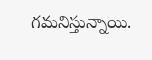గమనిస్తున్నాయి.